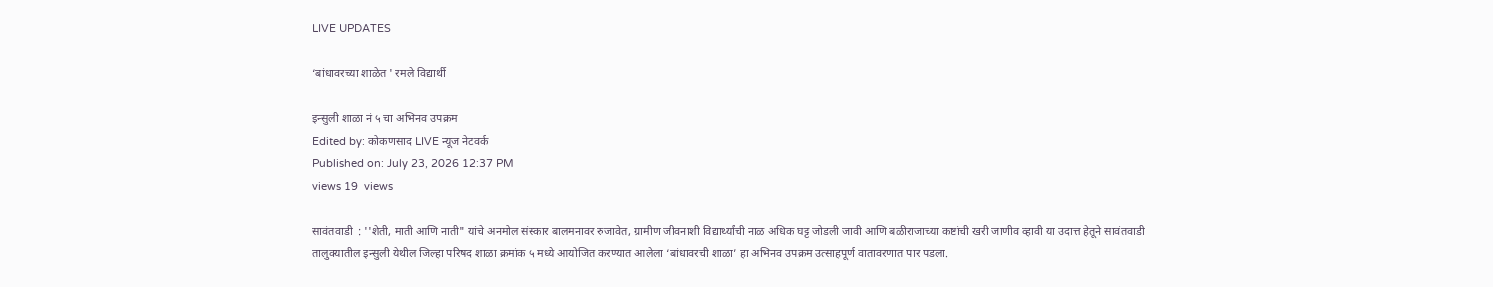LIVE UPDATES

‘बांधावरच्या शाळेत ' रमले विद्यार्थी

इन्सुली शाळा नं ५ चा अभिनव उपक्रम
Edited by: कोकणसाद LIVE न्यूज नेटवर्क
Published on: July 23, 2026 12:37 PM
views 19  views

सावंतवाडी  : ''शेती, माती आणि नाती" यांचे अनमोल संस्कार बालमनावर रुजावेत, ग्रामीण जीवनाशी विद्यार्थ्यांची नाळ अधिक घट्ट जोडली जावी आणि बळीराजाच्या कष्टांची खरी जाणीव व्हावी या उदात्त हेतूने सावंतवाडी तालुक्यातील इन्सुली येथील जिल्हा परिषद शाळा क्रमांक ५ मध्ये आयोजित करण्यात आलेला ‘बांधावरची शाळा’ हा अभिनव उपक्रम उत्साहपूर्ण वातावरणात पार पडला.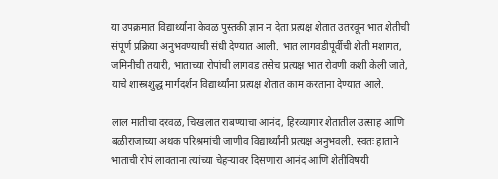या उपक्रमात विद्यार्थ्यांना केवळ पुस्तकी ज्ञान न देता प्रत्यक्ष शेतात उतरवून भात शेतीची संपूर्ण प्रक्रिया अनुभवण्याची संधी देण्यात आली. भात लागवडीपूर्वीची शेती मशागत, जमिनीची तयारी, भाताच्या रोपांची लागवड तसेच प्रत्यक्ष भात रोवणी कशी केली जाते, याचे शास्त्रशुद्ध मार्गदर्शन विद्यार्थ्यांना प्रत्यक्ष शेतात काम करताना देण्यात आले.

लाल मातीचा दरवळ, चिखलात राबण्याचा आनंद, हिरव्यागार शेतातील उत्साह आणि बळीराजाच्या अथक परिश्रमांची जाणीव विद्यार्थ्यांनी प्रत्यक्ष अनुभवली. स्वतः हाताने भाताची रोपं लावताना त्यांच्या चेहऱ्यावर दिसणारा आनंद आणि शेतीविषयी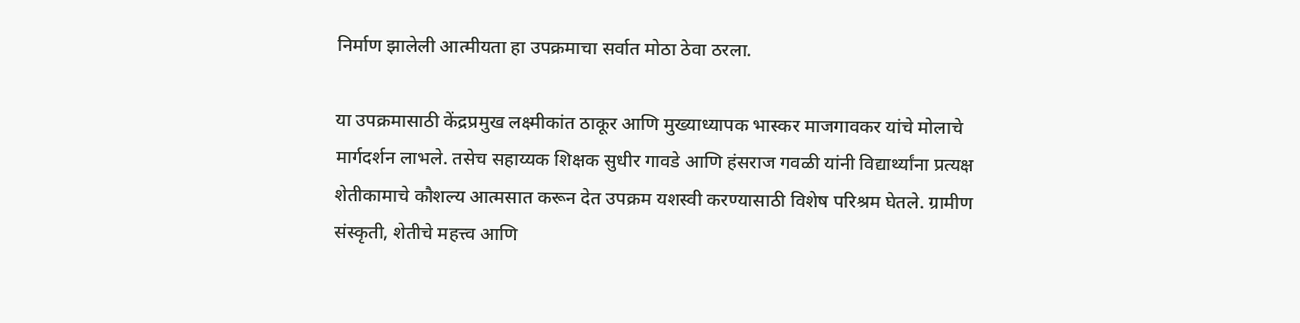निर्माण झालेली आत्मीयता हा उपक्रमाचा सर्वात मोठा ठेवा ठरला.

या उपक्रमासाठी केंद्रप्रमुख लक्ष्मीकांत ठाकूर आणि मुख्याध्यापक भास्कर माजगावकर यांचे मोलाचे मार्गदर्शन लाभले. तसेच सहाय्यक शिक्षक सुधीर गावडे आणि हंसराज गवळी यांनी विद्यार्थ्यांना प्रत्यक्ष शेतीकामाचे कौशल्य आत्मसात करून देत उपक्रम यशस्वी करण्यासाठी विशेष परिश्रम घेतले. ग्रामीण संस्कृती, शेतीचे महत्त्व आणि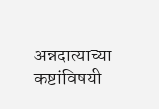अन्नदात्याच्या कष्टांविषयी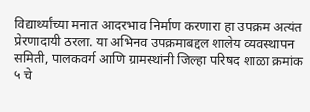विद्यार्थ्यांच्या मनात आदरभाव निर्माण करणारा हा उपक्रम अत्यंत प्रेरणादायी ठरला. या अभिनव उपक्रमाबद्दल शालेय व्यवस्थापन समिती, पालकवर्ग आणि ग्रामस्थांनी जिल्हा परिषद शाळा क्रमांक ५ चे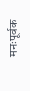मनःपूर्वक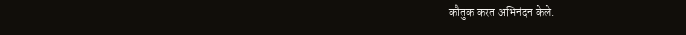कौतुक करत अभिनंदन केले.